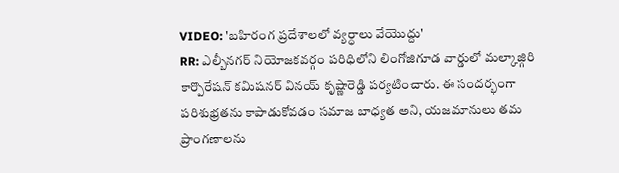VIDEO: 'బహిరంగ ప్రదేశాలలో వ్యర్ధాలు వేయొద్దు'
RR: ఎల్బీనగర్ నియోజకవర్గం పరిధిలోని లింగోజిగూడ వార్డులో మల్కాజ్గిరి కార్పొరేషన్ కమిషనర్ వినయ్ కృష్ణారెడ్డి పర్యటించారు. ఈ సందర్భంగా పరిశుభ్రతను కాపాడుకోవడం సమాజ బాధ్యత అని, యజమానులు తమ ప్రాంగణాలను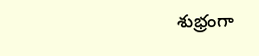శుభ్రంగా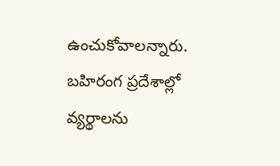ఉంచుకోవాలన్నారు. బహిరంగ ప్రదేశాల్లో వ్యర్థాలను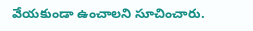వేయకుండా ఉంచాలని సూచించారు.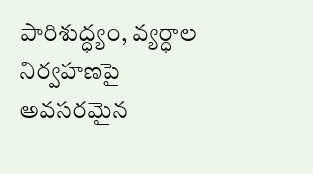పారిశుద్ధ్యం, వ్యర్ధాల నిర్వహణపై అవసరమైన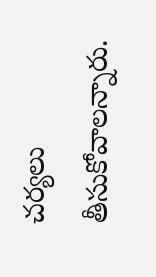చర్యలు తీసుకోవాలన్నారు.